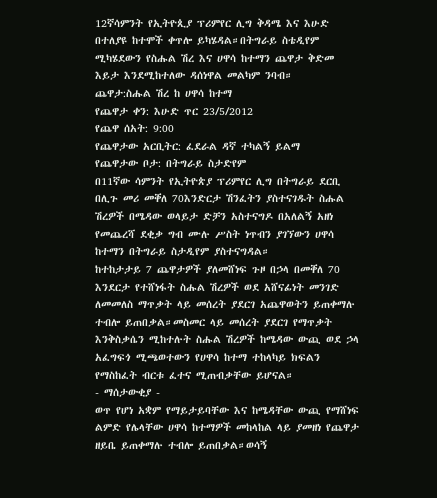12ኛሳምንት የኢትዮጲያ ፕሪምየር ሊግ ቅዳሜ እና እሁድ በተለያዩ ከተሞች ቀጥሎ ይካሄዳል።በትግራይ ስቴዲየም ሚካሄደውን የስሑል ሽረ እና ሀዋሳ ከተማን ጨዋታ ቅድመ እይታ እንደሚከተለው ዳሰነዋል መልካም ንባብ።
ጨዋታ:ስሑል ሽረ ከ ሀዋሳ ከተማ
የጨዋታ ቀን: እሁድ ጥር 23/5/2012
የጨዋ ሰአት: 9:00
የጨዋታው አርቢትር: ፈደራል ዳኛ ተካልኝ ይልማ
የጨዋታው ቦታ: በትግራይ ስታድየም
በ11ኛው ሳምንት የኢትዮጵያ ፕሪምየር ሊግ በትግራይ ደርቢ በሊጉ መሪ መቐለ 70እንድርታ ሽንፈትን ያስተናገዱት ስሑል ሽረዎች በሜዳው ወላይታ ድቻን አስተናግዶ በአለልኝ አዘነ የመጨረሻ ደቂቃ ግብ ሙሉ ሥስት ነጥብን ያገኘውን ሀዋሳ ከተማን በትግራይ ስታዲየም ያስተናግዳል።
ከተከታታይ 7 ጨዋታዎች ያለመሸነፍ ጉዞ በኃላ በመቐለ 70 እንደርታ የተሸነፋት ስሑል ሽረዎች ወደ አሸናፊነት መንገድ ለመመለስ ማጥቃት ላይ መሰረት ያደርገ አጨዋወትን ይጠቀማሉ ተብሎ ይጠበቃል።መስመር ላይ መሰረት ያደርገ የማጥቃት እንቅስቃሴን ሚከተሉት ስሑል ሽረዎች ከሜዳው ውጪ ወደ ኃላ አፈግፍጎ ሚጫወተውን የሀዋሳ ከተማ ተከላካይ ክፍልን የማስከፈት ብርቱ ፈተና ሚጠብቃቸው ይሆናል።
- ማሰታውቂያ -
ወጥ የሆነ አቋም የማይታይባቸው እና ከሜዳቸው ውጪ የማሸነፍ ልምድ የሌላቸው ሀዋሳ ከተማዎች መከላከል ላይ ያመዘነ የጨዋታ ዘይቤ ይጠቀማሉ ተብሎ ይጠበቃል።ወሳኝ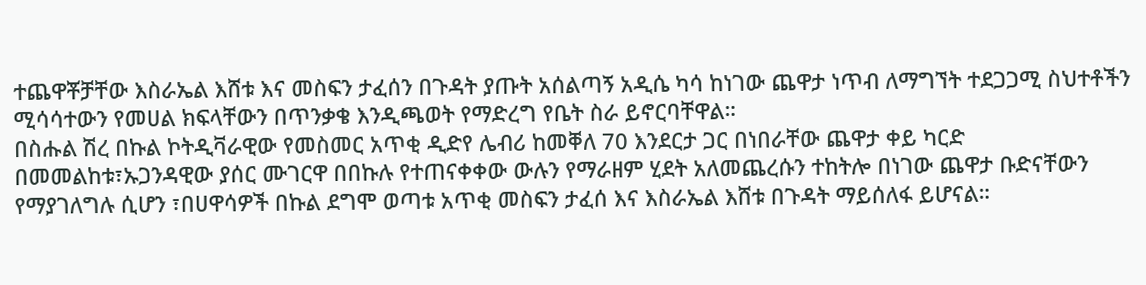ተጨዋቾቻቸው እስራኤል እሸቱ እና መስፍን ታፈሰን በጉዳት ያጡት አሰልጣኝ አዲሴ ካሳ ከነገው ጨዋታ ነጥብ ለማግኘት ተደጋጋሚ ስህተቶችን ሚሳሳተውን የመሀል ክፍላቸውን በጥንቃቄ እንዲጫወት የማድረግ የቤት ስራ ይኖርባቸዋል።
በስሑል ሽረ በኩል ኮትዲቫራዊው የመስመር አጥቂ ዲድየ ሌብሪ ከመቐለ 70 እንደርታ ጋር በነበራቸው ጨዋታ ቀይ ካርድ በመመልከቱ፣ኡጋንዳዊው ያሰር ሙገርዋ በበኩሉ የተጠናቀቀው ውሉን የማራዘም ሂደት አለመጨረሱን ተከትሎ በነገው ጨዋታ ቡድናቸውን የማያገለግሉ ሲሆን ፣በሀዋሳዎች በኩል ደግሞ ወጣቱ አጥቂ መስፍን ታፈሰ እና እስራኤል እሸቱ በጉዳት ማይሰለፋ ይሆናል።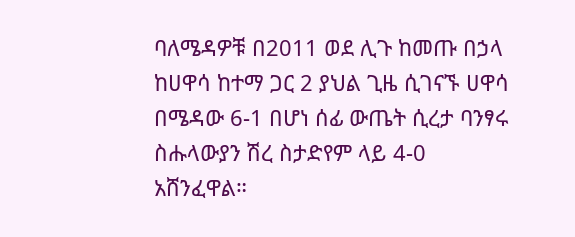ባለሜዳዎቹ በ2011 ወደ ሊጉ ከመጡ በኃላ ከሀዋሳ ከተማ ጋር 2 ያህል ጊዜ ሲገናኙ ሀዋሳ በሜዳው 6-1 በሆነ ሰፊ ውጤት ሲረታ ባንፃሩ ስሑላውያን ሽረ ስታድየም ላይ 4-0 አሸንፈዋል።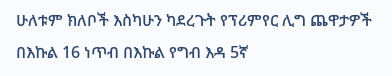ሁለቱም ክለቦች እስካሁን ካደረጉት የፕሪምየር ሊግ ጨዋታዎች በእኩል 16 ነጥብ በእኩል የግብ እዳ 5ኛ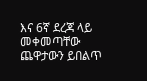እና 6ኛ ደረጃ ላይ መቀመጣቸው ጨዋታውን ይበልጥ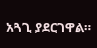አጓጊ ያደርገዋል።